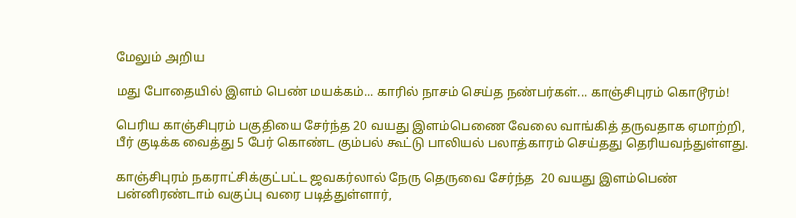மேலும் அறிய

மது போதையில் இளம் பெண் மயக்கம்... காரில் நாசம் செய்த நண்பர்கள்... காஞ்சிபுரம் கொடூரம்!

பெரிய காஞ்சிபுரம் பகுதியை சேர்ந்த 20 வயது இளம்பெணை வேலை வாங்கித் தருவதாக ஏமாற்றி, பீர் குடிக்க வைத்து 5 பேர் கொண்ட கும்பல் கூட்டு பாலியல் பலாத்காரம் செய்தது தெரியவந்துள்ளது.

காஞ்சிபுரம் நகராட்சிக்குட்பட்ட ஜவகர்லால் நேரு தெருவை சேர்ந்த  20 வயது இளம்பெண்  பன்னிரண்டாம் வகுப்பு வரை படித்துள்ளார்,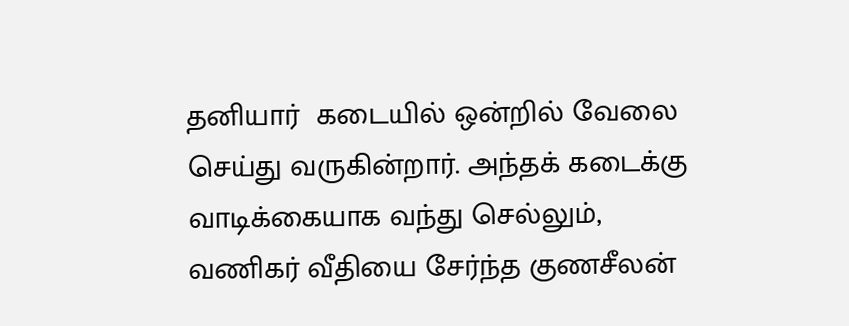தனியார்  கடையில் ஒன்றில் வேலை செய்து வருகின்றார். அந்தக் கடைக்கு வாடிக்கையாக வந்து செல்லும், வணிகர் வீதியை சேர்ந்த குணசீலன்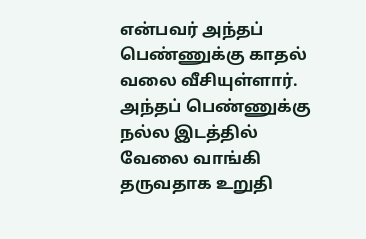என்பவர் அந்தப் பெண்ணுக்கு காதல் வலை வீசியுள்ளார். அந்தப் பெண்ணுக்கு நல்ல இடத்தில் வேலை வாங்கி தருவதாக உறுதி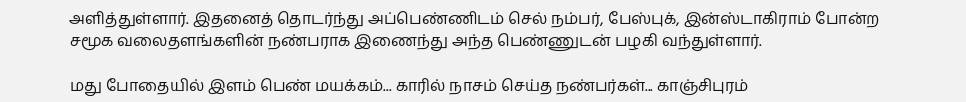அளித்துள்ளார். இதனைத் தொடர்ந்து அப்பெண்ணிடம் செல் நம்பர், பேஸ்புக், இன்ஸ்டாகிராம் போன்ற சமூக வலைதளங்களின் நண்பராக இணைந்து அந்த பெண்ணுடன் பழகி வந்துள்ளார்.

மது போதையில் இளம் பெண் மயக்கம்... காரில் நாசம் செய்த நண்பர்கள்... காஞ்சிபுரம்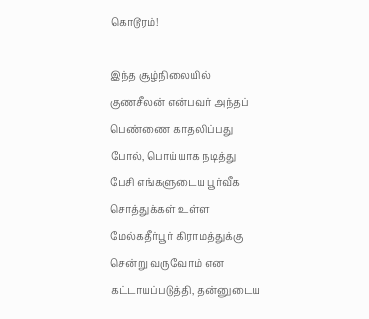கொடூரம்!

இந்த சூழ்நிலையில் குணசீலன் என்பவர் அந்தப் பெண்ணை காதலிப்பது போல், பொய்யாக நடித்து பேசி எங்களுடைய பூர்வீக சொத்துக்கள் உள்ள மேல்கதீர்பூர் கிராமத்துக்கு சென்று வருவோம் என கட்டாயப்படுத்தி, தன்னுடைய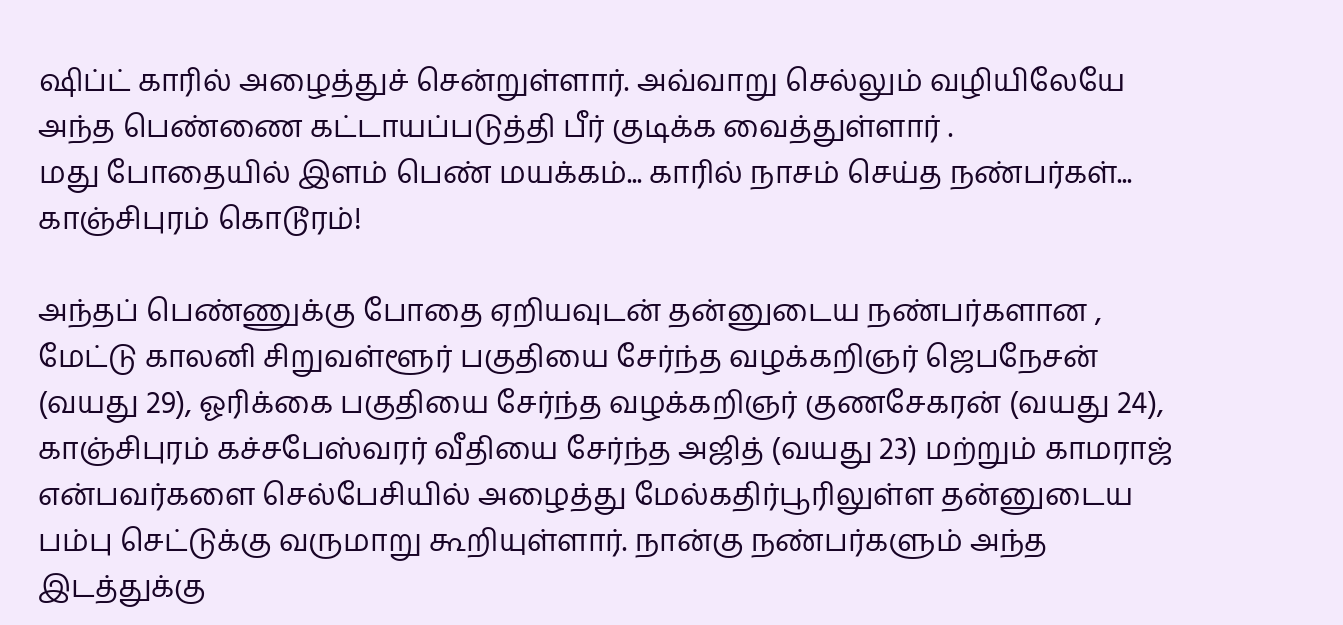ஷிப்ட் காரில் அழைத்துச் சென்றுள்ளார். அவ்வாறு செல்லும் வழியிலேயே அந்த பெண்ணை கட்டாயப்படுத்தி பீர் குடிக்க வைத்துள்ளார் .
மது போதையில் இளம் பெண் மயக்கம்... காரில் நாசம் செய்த நண்பர்கள்... காஞ்சிபுரம் கொடூரம்!

அந்தப் பெண்ணுக்கு போதை ஏறியவுடன் தன்னுடைய நண்பர்களான , மேட்டு காலனி சிறுவள்ளூர் பகுதியை சேர்ந்த வழக்கறிஞர் ஜெபநேசன் (வயது 29), ஓரிக்கை பகுதியை சேர்ந்த வழக்கறிஞர் குணசேகரன் (வயது 24), காஞ்சிபுரம் கச்சபேஸ்வரர் வீதியை சேர்ந்த அஜித் (வயது 23) மற்றும் காமராஜ் என்பவர்களை செல்பேசியில் அழைத்து மேல்கதிர்பூரிலுள்ள தன்னுடைய பம்பு செட்டுக்கு வருமாறு கூறியுள்ளார். நான்கு நண்பர்களும் அந்த இடத்துக்கு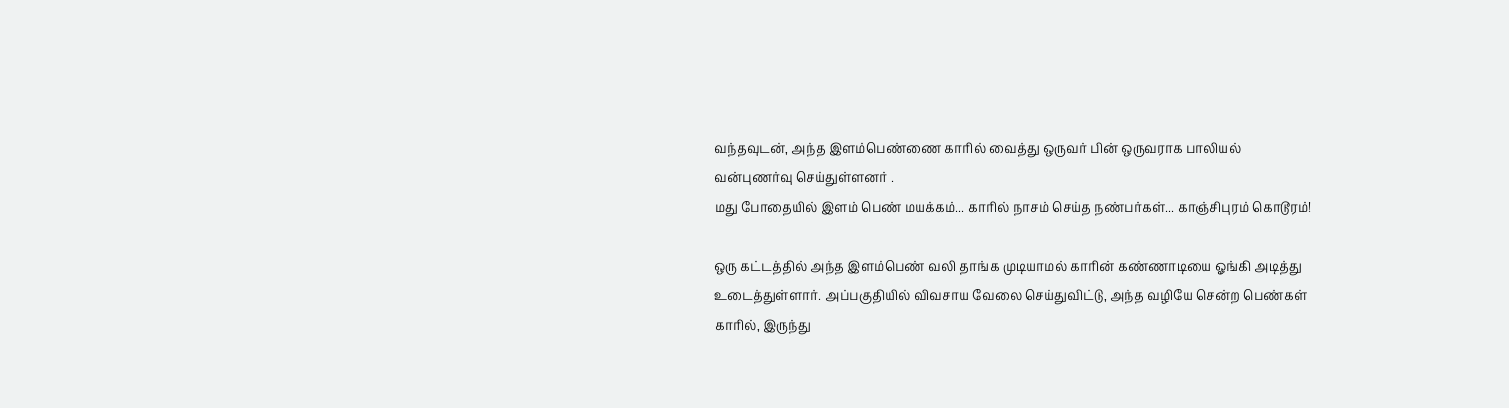வந்தவுடன், அந்த இளம்பெண்ணை காரில் வைத்து ஒருவர் பின் ஒருவராக பாலியல் வன்புணர்வு செய்துள்ளனர் .
மது போதையில் இளம் பெண் மயக்கம்... காரில் நாசம் செய்த நண்பர்கள்... காஞ்சிபுரம் கொடூரம்!

ஒரு கட்டத்தில் அந்த இளம்பெண் வலி தாங்க முடியாமல் காரின் கண்ணாடியை ஓங்கி அடித்து உடைத்துள்ளார். அப்பகுதியில் விவசாய வேலை செய்துவிட்டு, அந்த வழியே சென்ற பெண்கள் காரில், இருந்து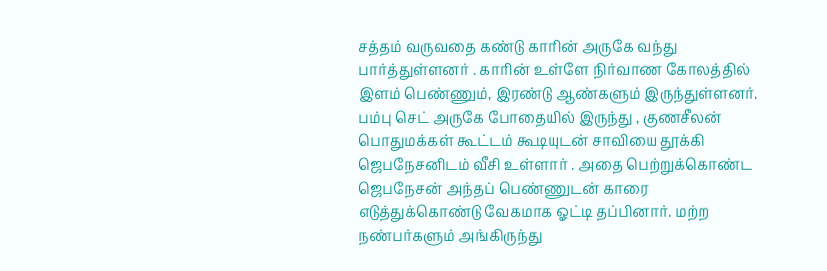சத்தம் வருவதை கண்டு காரின் அருகே வந்து பார்த்துள்ளனர் . காரின் உள்ளே நிர்வாண கோலத்தில் இளம் பெண்ணும், இரண்டு ஆண்களும் இருந்துள்ளனர். பம்பு செட் அருகே போதையில் இருந்து , குணசீலன் பொதுமக்கள் கூட்டம் கூடியுடன் சாவியை தூக்கி ஜெபநேசனிடம் வீசி உள்ளார் . அதை பெற்றுக்கொண்ட ஜெபநேசன் அந்தப் பெண்ணுடன் காரை எடுத்துக்கொண்டு வேகமாக ஓட்டி தப்பினார். மற்ற நண்பர்களும் அங்கிருந்து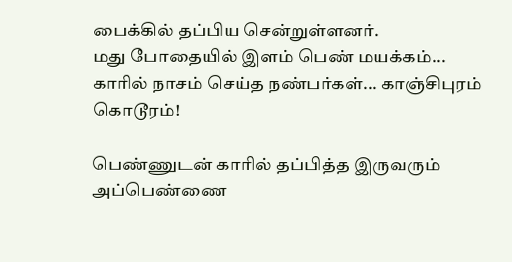பைக்கில் தப்பிய சென்றுள்ளனர்.
மது போதையில் இளம் பெண் மயக்கம்... காரில் நாசம் செய்த நண்பர்கள்... காஞ்சிபுரம் கொடூரம்!

பெண்ணுடன் காரில் தப்பித்த இருவரும் அப்பெண்ணை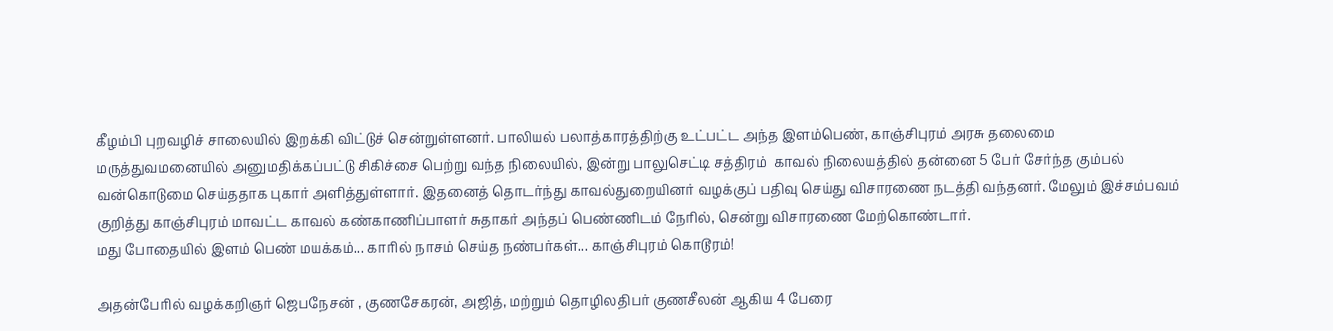கீழம்பி புறவழிச் சாலையில் இறக்கி விட்டுச் சென்றுள்ளனர். பாலியல் பலாத்காரத்திற்கு உட்பட்ட அந்த இளம்பெண், காஞ்சிபுரம் அரசு தலைமை மருத்துவமனையில் அனுமதிக்கப்பட்டு சிகிச்சை பெற்று வந்த நிலையில், இன்று பாலுசெட்டி சத்திரம்  காவல் நிலையத்தில் தன்னை 5 பேர் சேர்ந்த கும்பல்  வன்கொடுமை செய்ததாக புகார் அளித்துள்ளார். இதனைத் தொடர்ந்து காவல்துறையினர் வழக்குப் பதிவு செய்து விசாரணை நடத்தி வந்தனர். மேலும் இச்சம்பவம் குறித்து காஞ்சிபுரம் மாவட்ட காவல் கண்காணிப்பாளர் சுதாகர் அந்தப் பெண்ணிடம் நேரில், சென்று விசாரணை மேற்கொண்டார்.
மது போதையில் இளம் பெண் மயக்கம்... காரில் நாசம் செய்த நண்பர்கள்... காஞ்சிபுரம் கொடூரம்!

அதன்பேரில் வழக்கறிஞர் ஜெபநேசன் , குணசேகரன், அஜித், மற்றும் தொழிலதிபர் குணசீலன் ஆகிய 4 பேரை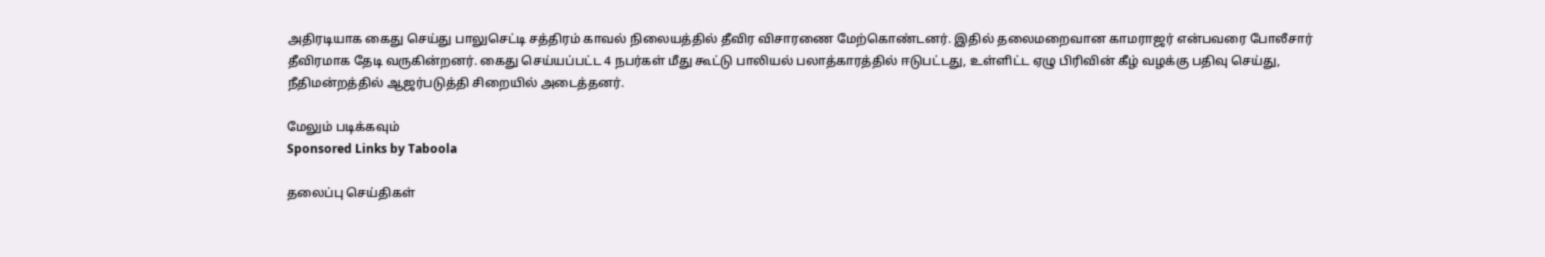அதிரடியாக கைது செய்து பாலுசெட்டி சத்திரம் காவல் நிலையத்தில் தீவிர விசாரணை மேற்கொண்டனர். இதில் தலைமறைவான காமராஜர் என்பவரை போலீசார் தீவிரமாக தேடி வருகின்றனர். கைது செய்யப்பட்ட 4 நபர்கள் மீது கூட்டு பாலியல் பலாத்காரத்தில் ஈடுபட்டது, உள்ளிட்ட ஏழு பிரிவின் கீழ் வழக்கு பதிவு செய்து, நீதிமன்றத்தில் ஆஜர்படுத்தி சிறையில் அடைத்தனர்.

மேலும் படிக்கவும்
Sponsored Links by Taboola

தலைப்பு செய்திகள்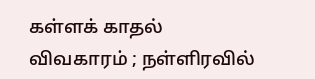கள்ளக் காதல் விவகாரம் ; நள்ளிரவில்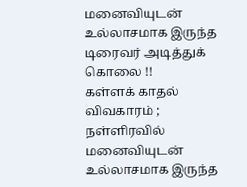மனைவியுடன் உல்லாசமாக இருந்த டிரைவர் அடித்துக் கொலை !!
கள்ளக் காதல் விவகாரம் ; நள்ளிரவில் மனைவியுடன் உல்லாசமாக இருந்த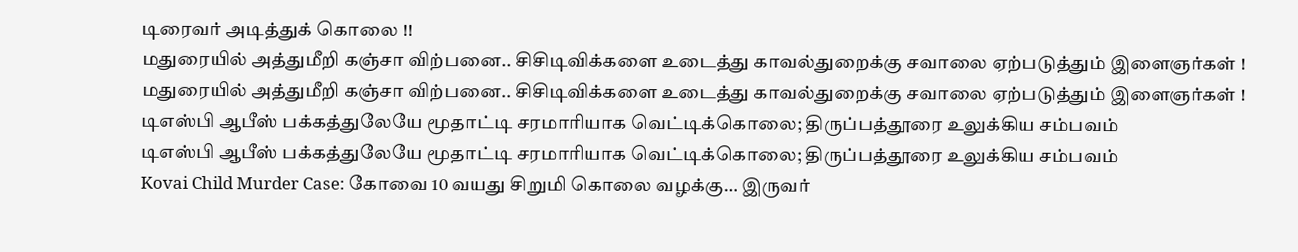டிரைவர் அடித்துக் கொலை !!
மதுரையில் அத்துமீறி கஞ்சா விற்பனை.. சிசிடிவிக்களை உடைத்து காவல்துறைக்கு சவாலை ஏற்படுத்தும் இளைஞர்கள் !
மதுரையில் அத்துமீறி கஞ்சா விற்பனை.. சிசிடிவிக்களை உடைத்து காவல்துறைக்கு சவாலை ஏற்படுத்தும் இளைஞர்கள் !
டிஎஸ்பி ஆபீஸ் பக்கத்துலேயே மூதாட்டி சரமாரியாக வெட்டிக்கொலை; திருப்பத்தூரை உலுக்கிய சம்பவம்
டிஎஸ்பி ஆபீஸ் பக்கத்துலேயே மூதாட்டி சரமாரியாக வெட்டிக்கொலை; திருப்பத்தூரை உலுக்கிய சம்பவம்
Kovai Child Murder Case: கோவை 10 வயது சிறுமி கொலை வழக்கு… இருவர்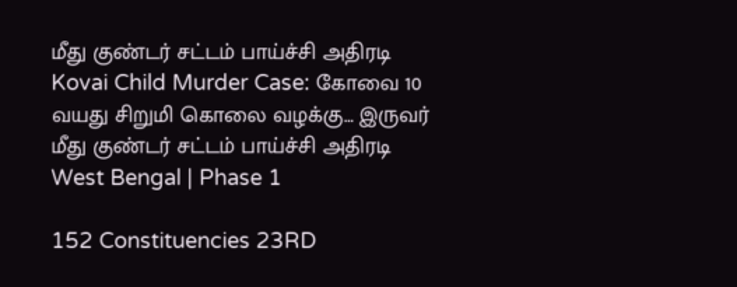மீது குண்டர் சட்டம் பாய்ச்சி அதிரடி
Kovai Child Murder Case: கோவை 10 வயது சிறுமி கொலை வழக்கு… இருவர் மீது குண்டர் சட்டம் பாய்ச்சி அதிரடி
West Bengal | Phase 1

152 Constituencies 23RD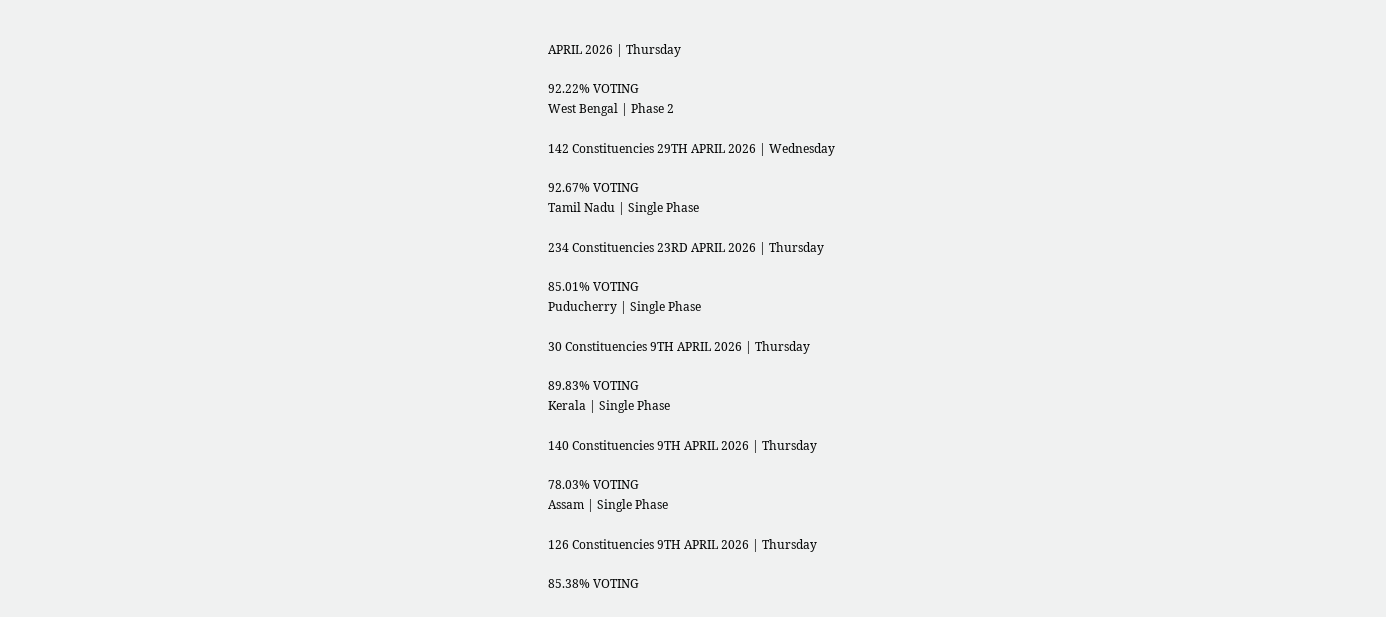APRIL 2026 | Thursday

92.22% VOTING
West Bengal | Phase 2

142 Constituencies 29TH APRIL 2026 | Wednesday

92.67% VOTING
Tamil Nadu | Single Phase

234 Constituencies 23RD APRIL 2026 | Thursday

85.01% VOTING
Puducherry | Single Phase

30 Constituencies 9TH APRIL 2026 | Thursday

89.83% VOTING
Kerala | Single Phase

140 Constituencies 9TH APRIL 2026 | Thursday

78.03% VOTING
Assam | Single Phase

126 Constituencies 9TH APRIL 2026 | Thursday

85.38% VOTING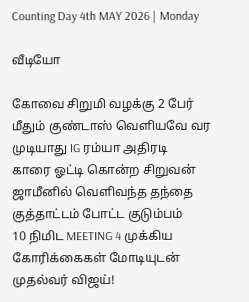Counting Day 4th MAY 2026 | Monday

வீடியோ

கோவை சிறுமி வழக்கு 2 பேர் மீதும் குண்டாஸ் வெளியவே வர முடியாது IG ரம்யா அதிரடி
காரை ஓட்டி கொன்ற சிறுவன் ஜாமீனில் வெளிவந்த தந்தை குத்தாட்டம் போட்ட குடும்பம்
10 நிமிட MEETING 4 முக்கிய கோரிக்கைகள் மோடியுடன் முதல்வர் விஜய்!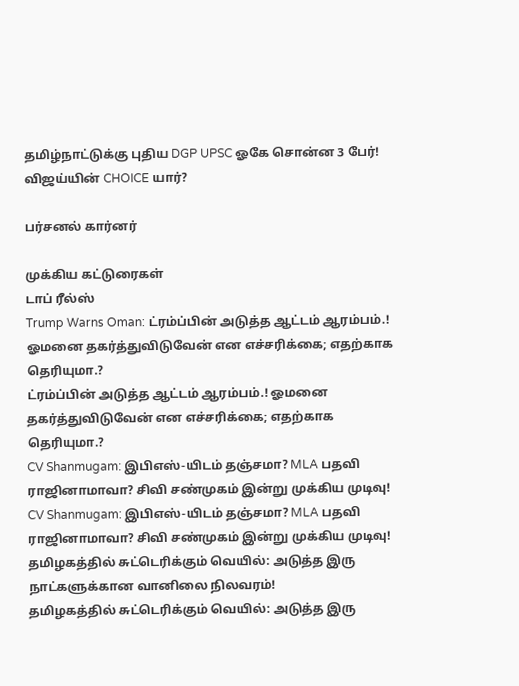தமிழ்நாட்டுக்கு புதிய DGP UPSC ஓகே சொன்ன 3 பேர்! விஜய்யின் CHOICE யார்?

பர்சனல் கார்னர்

முக்கிய கட்டுரைகள்
டாப் ரீல்ஸ்
Trump Warns Oman: ட்ரம்ப்பின் அடுத்த ஆட்டம் ஆரம்பம்.! ஓமனை தகர்த்துவிடுவேன் என எச்சரிக்கை; எதற்காக தெரியுமா.?
ட்ரம்ப்பின் அடுத்த ஆட்டம் ஆரம்பம்.! ஓமனை தகர்த்துவிடுவேன் என எச்சரிக்கை; எதற்காக தெரியுமா.?
CV Shanmugam: இபிஎஸ்-யிடம் தஞ்சமா? MLA பதவி ராஜினாமாவா? சிவி சண்முகம் இன்று முக்கிய முடிவு!
CV Shanmugam: இபிஎஸ்-யிடம் தஞ்சமா? MLA பதவி ராஜினாமாவா? சிவி சண்முகம் இன்று முக்கிய முடிவு!
தமிழகத்தில் சுட்டெரிக்கும் வெயில்: அடுத்த இரு நாட்களுக்கான வானிலை நிலவரம்!
தமிழகத்தில் சுட்டெரிக்கும் வெயில்: அடுத்த இரு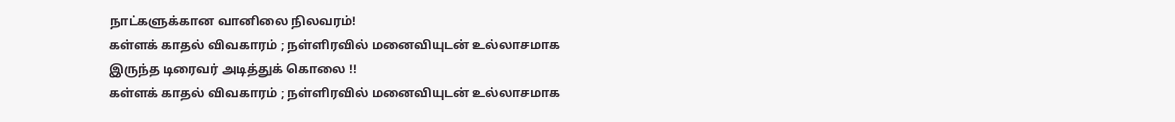நாட்களுக்கான வானிலை நிலவரம்!
கள்ளக் காதல் விவகாரம் ; நள்ளிரவில் மனைவியுடன் உல்லாசமாக இருந்த டிரைவர் அடித்துக் கொலை !!
கள்ளக் காதல் விவகாரம் ; நள்ளிரவில் மனைவியுடன் உல்லாசமாக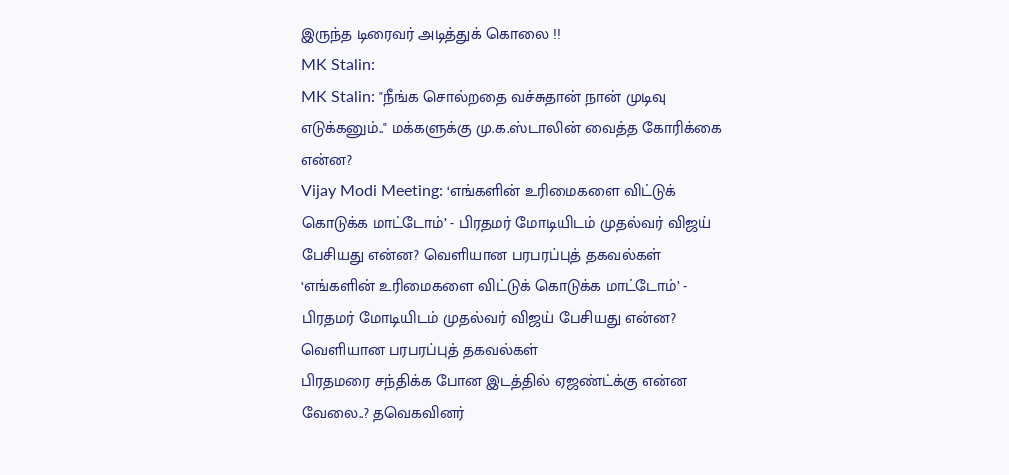இருந்த டிரைவர் அடித்துக் கொலை !!
MK Stalin:
MK Stalin: "நீங்க சொல்றதை வச்சுதான் நான் முடிவு எடுக்கனும்.." மக்களுக்கு மு.க.ஸ்டாலின் வைத்த கோரிக்கை என்ன?
Vijay Modi Meeting: ‘எங்களின் உரிமைகளை விட்டுக் கொடுக்க மாட்டோம்’ - பிரதமர் மோடியிடம் முதல்வர் விஜய் பேசியது என்ன? வெளியான பரபரப்புத் தகவல்கள்
‘எங்களின் உரிமைகளை விட்டுக் கொடுக்க மாட்டோம்’ - பிரதமர் மோடியிடம் முதல்வர் விஜய் பேசியது என்ன? வெளியான பரபரப்புத் தகவல்கள்
பிரதமரை சந்திக்க போன இடத்தில் ஏஜண்ட்க்கு என்ன வேலை..? தவெகவினர்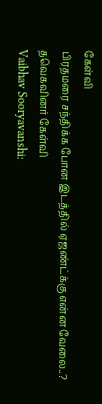கேள்வி
பிரதமரை சந்திக்க போன இடத்தில் ஏஜண்ட்க்கு என்ன வேலை..? தவெகவினர் கேள்வி
Vaibhav Sooryavanshi: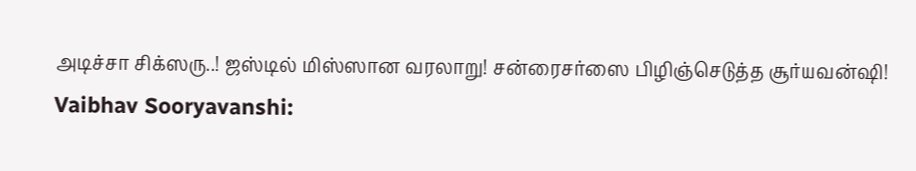அடிச்சா சிக்ஸரு..! ஜஸ்டில் மிஸ்ஸான வரலாறு! சன்ரைசர்ஸை பிழிஞ்செடுத்த சூர்யவன்ஷி!
Vaibhav Sooryavanshi: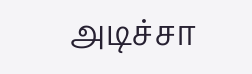அடிச்சா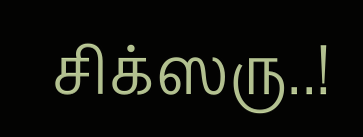சிக்ஸரு..!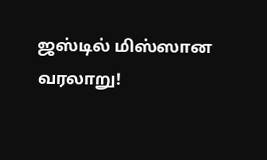ஜஸ்டில் மிஸ்ஸான வரலாறு!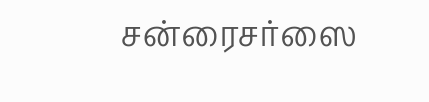சன்ரைசர்ஸை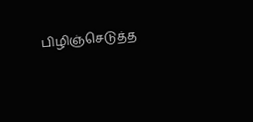பிழிஞ்செடுத்த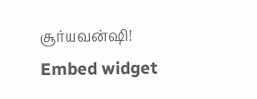சூர்யவன்ஷி!
Embed widget